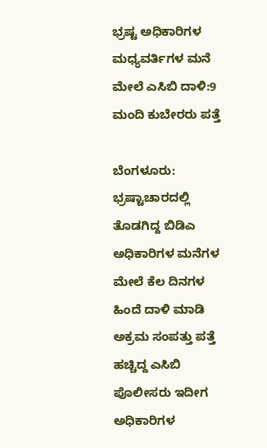ಭ್ರಷ್ಟ ಅಧಿಕಾರಿಗಳ ಮಧ್ಯವರ್ತಿಗಳ ಮನೆ ಮೇಲೆ ಎಸಿಬಿ ದಾಳಿ:9 ಮಂದಿ ಕುಬೇರರು ಪತ್ತೆ

ಬೆಂಗಳೂರು: ಭ್ರಷ್ಟಾಚಾರದಲ್ಲಿ ತೊಡಗಿದ್ದ ಬಿಡಿಎ ಅಧಿಕಾರಿಗಳ ಮನೆಗಳ ಮೇಲೆ ಕೆಲ ದಿನಗಳ ಹಿಂದೆ ದಾಳಿ ಮಾಡಿ ಅಕ್ರಮ ಸಂಪತ್ತು ಪತ್ತೆ ಹಚ್ಚಿದ್ದ ಎಸಿಬಿ ಪೊಲೀಸರು ಇದೀಗ ಅಧಿಕಾರಿಗಳ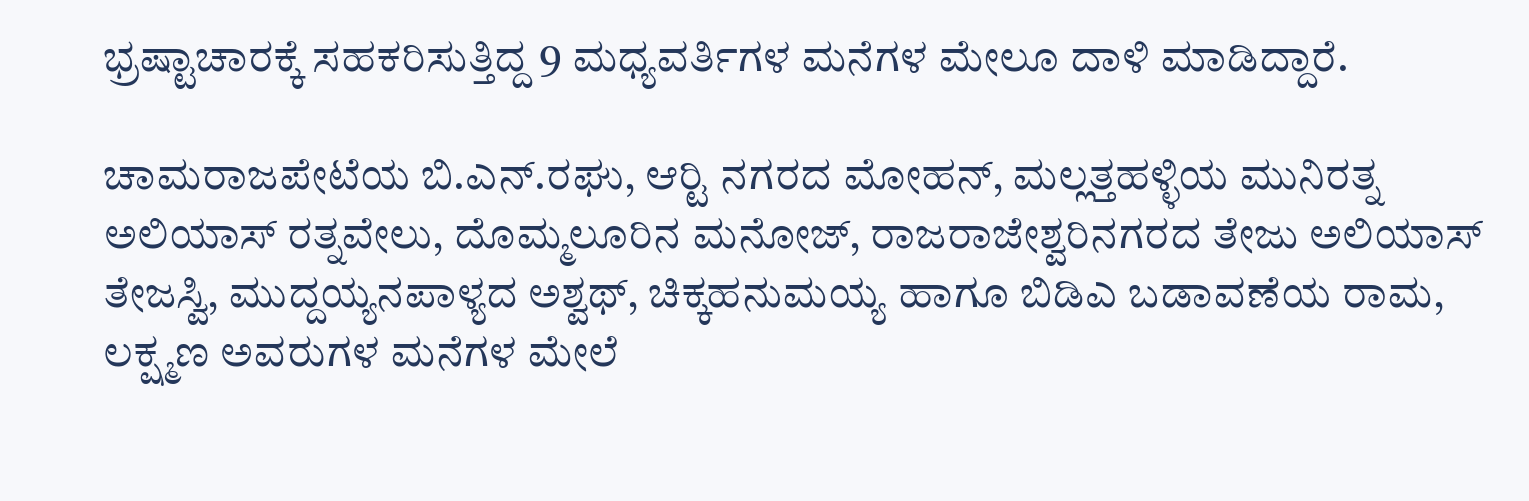ಭ್ರಷ್ಟಾಚಾರಕ್ಕೆ ಸಹಕರಿಸುತ್ತಿದ್ದ 9 ಮಧ್ಯವರ್ತಿಗಳ ಮನೆಗಳ ಮೇಲೂ ದಾಳಿ ಮಾಡಿದ್ದಾರೆ.

ಚಾಮರಾಜಪೇಟೆಯ ಬಿ.ಎನ್.ರಘು, ಆರ್‍ಟಿ ನಗರದ ಮೋಹನ್, ಮಲ್ಲತ್ತಹಳ್ಳಿಯ ಮುನಿರತ್ನ ಅಲಿಯಾಸ್ ರತ್ನವೇಲು, ದೊಮ್ಮಲೂರಿನ ಮನೋಜ್, ರಾಜರಾಜೇಶ್ವರಿನಗರದ ತೇಜು ಅಲಿಯಾಸ್ ತೇಜಸ್ವಿ, ಮುದ್ದಯ್ಯನಪಾಳ್ಯದ ಅಶ್ವಥ್, ಚಿಕ್ಕಹನುಮಯ್ಯ ಹಾಗೂ ಬಿಡಿಎ ಬಡಾವಣೆಯ ರಾಮ, ಲಕ್ಷ್ಮಣ ಅವರುಗಳ ಮನೆಗಳ ಮೇಲೆ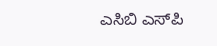ಎಸಿಬಿ ಎಸ್‍ಪಿ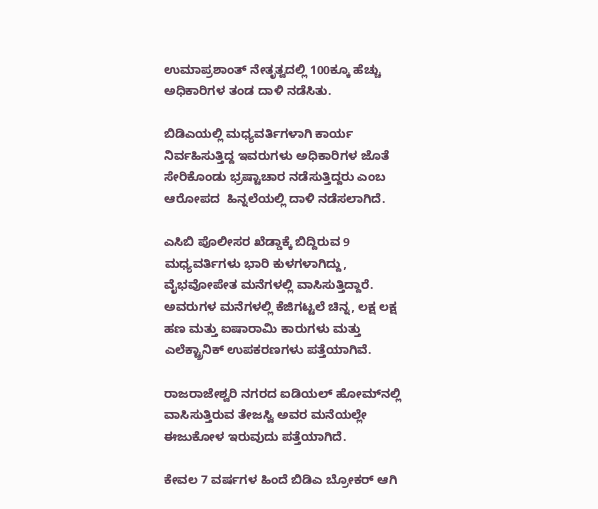ಉಮಾಪ್ರಶಾಂತ್ ನೇತೃತ್ವದಲ್ಲಿ 100ಕ್ಕೂ ಹೆಚ್ಚು ಅಧಿಕಾರಿಗಳ ತಂಡ ದಾಳಿ ನಡೆಸಿತು.

ಬಿಡಿಎಯಲ್ಲಿ ಮಧ್ಯವರ್ತಿಗಳಾಗಿ ಕಾರ್ಯ ನಿರ್ವಹಿಸುತ್ತಿದ್ದ ಇವರುಗಳು ಅಧಿಕಾರಿಗಳ ಜೊತೆ ಸೇರಿಕೊಂಡು ಭ್ರಷ್ಟಾಚಾರ ನಡೆಸುತ್ತಿದ್ದರು ಎಂಬ ಆರೋಪದ  ಹಿನ್ನಲೆಯಲ್ಲಿ ದಾಳಿ ನಡೆಸಲಾಗಿದೆ.

ಎಸಿಬಿ ಪೊಲೀಸರ ಖೆಡ್ಡಾಕ್ಕೆ ಬಿದ್ದಿರುವ 9 ಮಧ್ಯವರ್ತಿಗಳು ಭಾರಿ ಕುಳಗಳಾಗಿದ್ದು, ವೈಭವೋಪೇತ ಮನೆಗಳಲ್ಲಿ ವಾಸಿಸುತ್ತಿದ್ದಾರೆ. ಅವರುಗಳ ಮನೆಗಳಲ್ಲಿ ಕೆಜಿಗಟ್ಟಲೆ ಚಿನ್ನ, ಲಕ್ಷ ಲಕ್ಷ ಹಣ ಮತ್ತು ಐಷಾರಾಮಿ ಕಾರುಗಳು ಮತ್ತು ಎಲೆಕ್ಟ್ರಾನಿಕ್ ಉಪಕರಣಗಳು ಪತ್ತೆಯಾಗಿವೆ.

ರಾಜರಾಜೇಶ್ವರಿ ನಗರದ ಐಡಿಯಲ್ ಹೋಮ್‍ನಲ್ಲಿ ವಾಸಿಸುತ್ತಿರುವ ತೇಜಸ್ವಿ ಅವರ ಮನೆಯಲ್ಲೇ ಈಜುಕೋಳ ಇರುವುದು ಪತ್ತೆಯಾಗಿದೆ.

ಕೇವಲ 7 ವರ್ಷಗಳ ಹಿಂದೆ ಬಿಡಿಎ ಬ್ರೋಕರ್ ಆಗಿ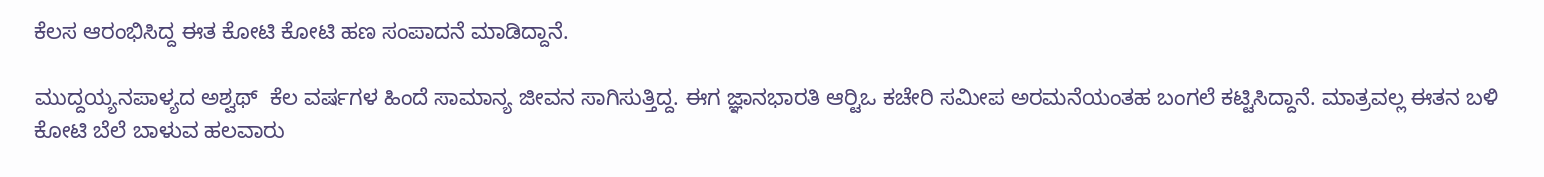ಕೆಲಸ ಆರಂಭಿಸಿದ್ದ ಈತ ಕೋಟಿ ಕೋಟಿ ಹಣ ಸಂಪಾದನೆ ಮಾಡಿದ್ದಾನೆ.

ಮುದ್ದಯ್ಯನಪಾಳ್ಯದ ಅಶ್ವಥ್  ಕೆಲ ವರ್ಷಗಳ ಹಿಂದೆ ಸಾಮಾನ್ಯ ಜೀವನ ಸಾಗಿಸುತ್ತಿದ್ದ. ಈಗ ಜ್ಞಾನಭಾರತಿ ಆರ್‍ಟಿಒ ಕಚೇರಿ ಸಮೀಪ ಅರಮನೆಯಂತಹ ಬಂಗಲೆ ಕಟ್ಟಿಸಿದ್ದಾನೆ. ಮಾತ್ರವಲ್ಲ ಈತನ ಬಳಿ ಕೋಟಿ ಬೆಲೆ ಬಾಳುವ ಹಲವಾರು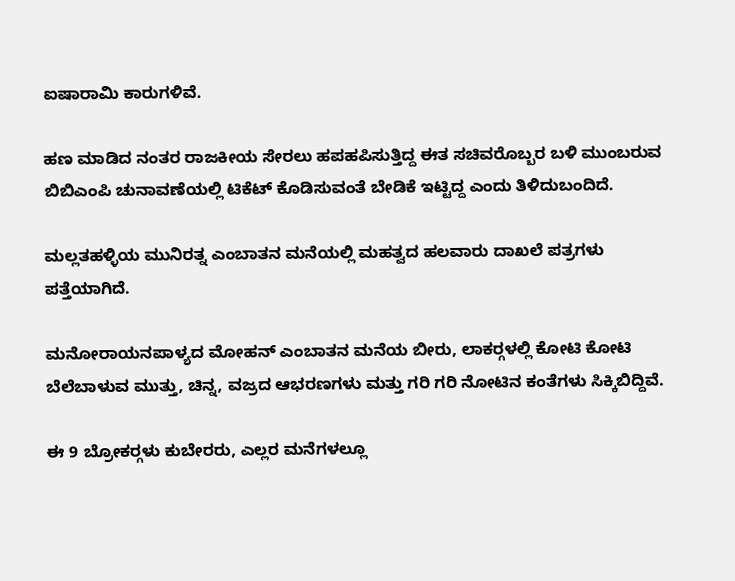ಐಷಾರಾಮಿ ಕಾರುಗಳಿವೆ.

ಹಣ ಮಾಡಿದ ನಂತರ ರಾಜಕೀಯ ಸೇರಲು ಹಪಹಪಿಸುತ್ತಿದ್ದ ಈತ ಸಚಿವರೊಬ್ಬರ ಬಳಿ ಮುಂಬರುವ ಬಿಬಿಎಂಪಿ ಚುನಾವಣೆಯಲ್ಲಿ ಟಿಕೆಟ್ ಕೊಡಿಸುವಂತೆ ಬೇಡಿಕೆ ಇಟ್ಟಿದ್ದ ಎಂದು ತಿಳಿದುಬಂದಿದೆ.

ಮಲ್ಲತಹಳ್ಳಿಯ ಮುನಿರತ್ನ ಎಂಬಾತನ ಮನೆಯಲ್ಲಿ ಮಹತ್ವದ ಹಲವಾರು ದಾಖಲೆ ಪತ್ರಗಳು ಪತ್ತೆಯಾಗಿದೆ.

ಮನೋರಾಯನಪಾಳ್ಯದ ಮೋಹನ್ ಎಂಬಾತನ ಮನೆಯ ಬೀರು, ಲಾಕರ್‍ಗಳಲ್ಲಿ ಕೋಟಿ ಕೋಟಿ ಬೆಲೆಬಾಳುವ ಮುತ್ತು, ಚಿನ್ನ, ವಜ್ರದ ಆಭರಣಗಳು ಮತ್ತು ಗರಿ ಗರಿ ನೋಟಿನ ಕಂತೆಗಳು ಸಿಕ್ಕಿಬಿದ್ದಿವೆ.

ಈ 9 ಬ್ರೋಕರ್‍ಗಳು ಕುಬೇರರು, ಎಲ್ಲರ ಮನೆಗಳಲ್ಲೂ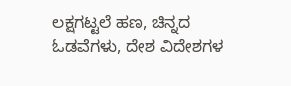ಲಕ್ಷಗಟ್ಟಲೆ ಹಣ, ಚಿನ್ನದ ಓಡವೆಗಳು, ದೇಶ ವಿದೇಶಗಳ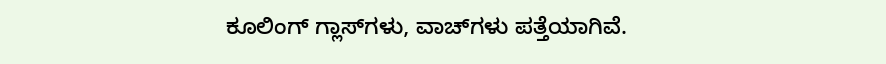ಕೂಲಿಂಗ್ ಗ್ಲಾಸ್‍ಗಳು, ವಾಚ್‍ಗಳು ಪತ್ತೆಯಾಗಿವೆ.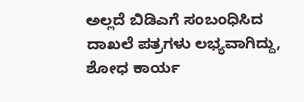ಅಲ್ಲದೆ ಬಿಡಿಎಗೆ ಸಂಬಂಧಿಸಿದ ದಾಖಲೆ ಪತ್ರಗಳು ಲಭ್ಯವಾಗಿದ್ದು, ಶೋಧ ಕಾರ್ಯ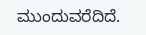ಮುಂದುವರೆದಿದೆ.